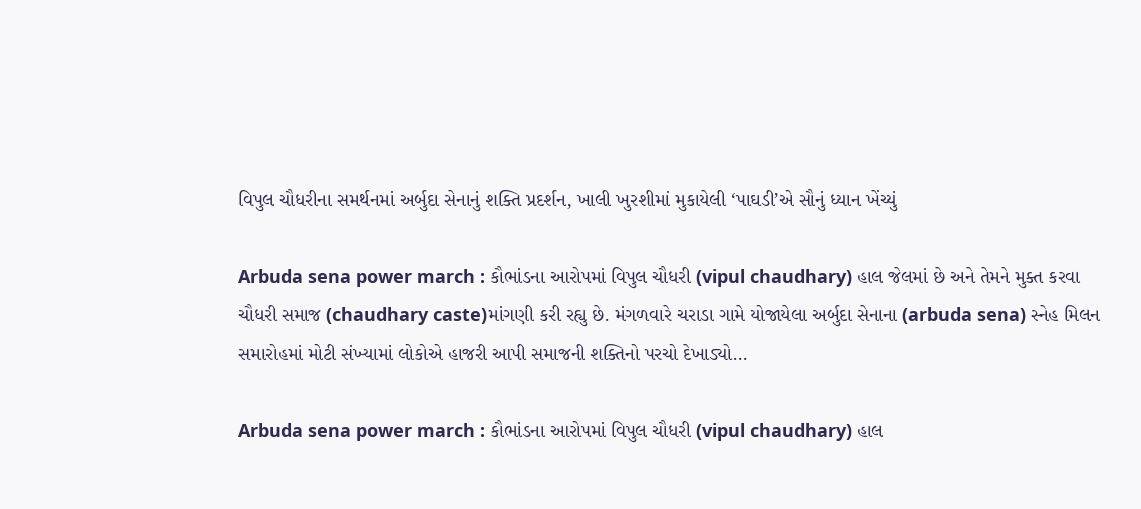વિપુલ ચૌધરીના સમર્થનમાં અર્બુદા સેનાનું શક્તિ પ્રદર્શન, ખાલી ખુરશીમાં મુકાયેલી ‘પાઘડી’એ સૌનું ધ્યાન ખેંચ્યું

Arbuda sena power march : કૌભાંડના આરોપમાં વિપુલ ચૌધરી (vipul chaudhary) હાલ જેલમાં છે અને તેમને મુક્ત કરવા ચૌધરી સમાજ (chaudhary caste)માંગણી કરી રહ્યુ છે. મંગળવારે ચરાડા ગામે યોજાયેલા અર્બુદા સેનાના (arbuda sena) સ્નેહ મિલન સમારોહમાં મોટી સંખ્યામાં લોકોએ હાજરી આપી સમાજની શક્તિનો પરચો દેખાડ્યો...

Arbuda sena power march : કૌભાંડના આરોપમાં વિપુલ ચૌધરી (vipul chaudhary) હાલ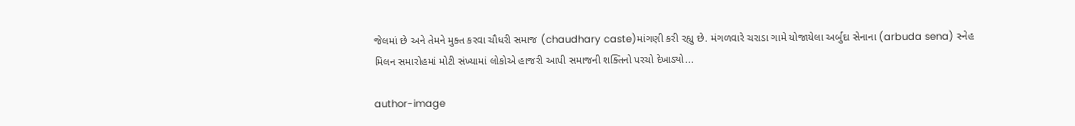જેલમાં છે અને તેમને મુક્ત કરવા ચૌધરી સમાજ (chaudhary caste)માંગણી કરી રહ્યુ છે. મંગળવારે ચરાડા ગામે યોજાયેલા અર્બુદા સેનાના (arbuda sena) સ્નેહ મિલન સમારોહમાં મોટી સંખ્યામાં લોકોએ હાજરી આપી સમાજની શક્તિનો પરચો દેખાડ્યો...

author-image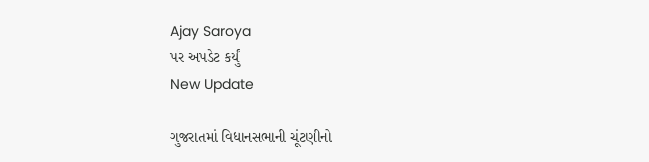Ajay Saroya
પર અપડેટ કર્યું
New Update

ગુજરાતમાં વિધાનસભાની ચૂંટણીનો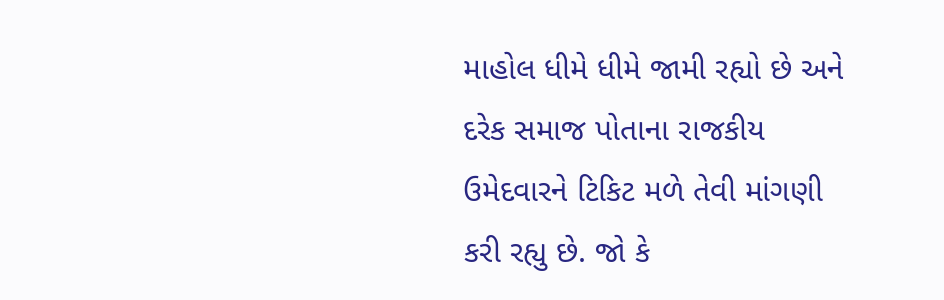માહોલ ધીમે ધીમે જામી રહ્યો છે અને દરેક સમાજ પોતાના રાજકીય ઉમેદવારને ટિકિટ મળે તેવી માંગણી કરી રહ્યુ છે. જો કે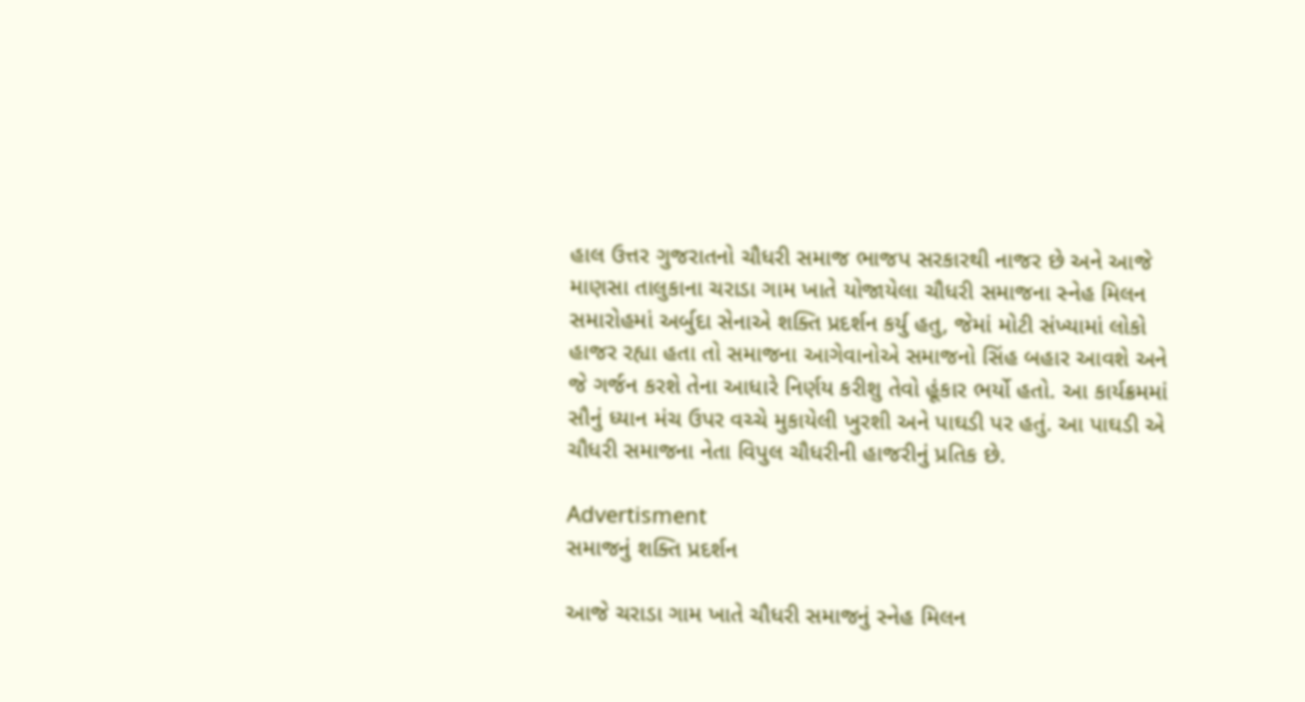હાલ ઉત્તર ગુજરાતનો ચૌધરી સમાજ ભાજપ સરકારથી નાજર છે અને આજે માણસા તાલુકાના ચરાડા ગામ ખાતે યોજાયેલા ચૌધરી સમાજના સ્નેહ મિલન સમારોહમાં અર્બુદા સેનાએ શક્તિ પ્રદર્શન કર્યુ હતુ, જેમાં મોટી સંખ્યામાં લોકો હાજર રહ્યા હતા તો સમાજના આગેવાનોએ સમાજનો સિંહ બહાર આવશે અને જે ગર્જન કરશે તેના આધારે નિર્ણય કરીશુ તેવો હૂંકાર ભર્યો હતો. આ કાર્યક્રમમાં સૌનું ધ્યાન મંચ ઉપર વચ્ચે મુકાયેલી ખુરશી અને પાઘડી પર હતું. આ પાઘડી એ ચૌધરી સમાજના નેતા વિપુલ ચૌધરીની હાજરીનું પ્રતિક છે.

Advertisment
સમાજનું શક્તિ પ્રદર્શન

આજે ચરાડા ગામ ખાતે ચૌધરી સમાજનું સ્નેહ મિલન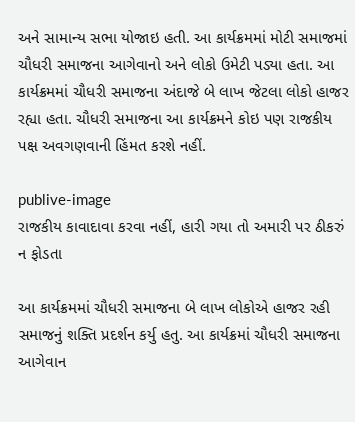અને સામાન્ય સભા યોજાઇ હતી. આ કાર્યક્રમમાં મોટી સમાજમાં ચૌધરી સમાજના આગેવાનો અને લોકો ઉમેટી પડ્યા હતા. આ કાર્યક્રમમાં ચૌધરી સમાજના અંદાજે બે લાખ જેટલા લોકો હાજર રહ્યા હતા. ચૌધરી સમાજના આ કાર્યક્રમને કોઇ પણ રાજકીય પક્ષ અવગણવાની હિંમત કરશે નહીં.

publive-image
રાજકીય કાવાદાવા કરવા નહીં, હારી ગયા તો અમારી પર ઠીકરું ન ફોડતા

આ કાર્યક્રમમાં ચૌધરી સમાજના બે લાખ લોકોએ હાજર રહી સમાજનું શક્તિ પ્રદર્શન કર્યુ હતુ. આ કાર્યક્રમાં ચૌધરી સમાજના આગેવાન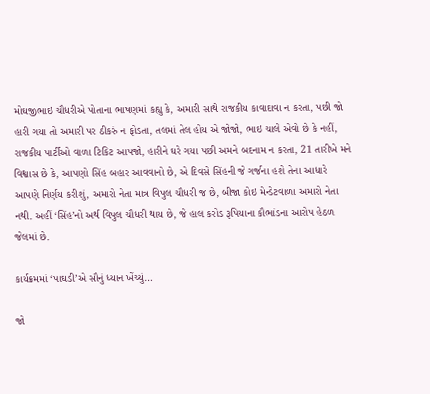મોઘજીભાઇ ચૌધરીએ પોતાના ભાષણમાં કહ્યુ કે, અમારી સાથે રાજકીય કાવાદાવા ન કરતા, પછી જો હારી ગયા તો અમારી પર ઠીકરું ન ફોડતા, તલમાં તેલ હોય એ જોજો, ભાઇ ચાલે એવો છે કે નહીં, રાજકીય પાર્ટીઓ વાળા ટિકિટ આપજો, હારીને ઘરે ગયા પછી અમને બદનામ ન કરતા, 21 તારીખે મને વિશ્વાસ છે કે, આપણો સિંહ બહાર આવવાનો છે, એ દિવસે સિંહની જે ગર્જના હશે તેના આધારે આપણે નિર્ણય કરીશું, અમારો નેતા માત્ર વિપુલ ચૌધરી જ છે, બીજા કોઇ મેન્ડેટવાળા અમારો નેતા નથી. અહીં ‘સિંહ’નો અર્થ વિપુલ ચૌધરી થાય છે, જે હાલ કરોડ રૂપિયાના કૌભાંડના આરોપ હેઠળ જેલમાં છે.

કાર્યક્રમમાં ‘પાઘડી’એ સૌનું ધ્યાન ખેંચ્યું…

જો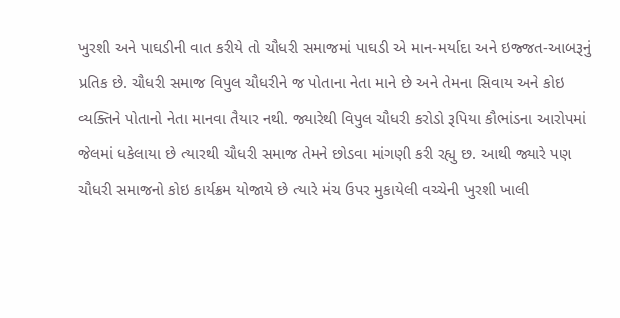ખુરશી અને પાઘડીની વાત કરીયે તો ચૌધરી સમાજમાં પાઘડી એ માન-મર્યાદા અને ઇજ્જત-આબરૂનું પ્રતિક છે. ચૌધરી સમાજ વિપુલ ચૌધરીને જ પોતાના નેતા માને છે અને તેમના સિવાય અને કોઇ વ્યક્તિને પોતાનો નેતા માનવા તૈયાર નથી. જ્યારેથી વિપુલ ચૌધરી કરોડો રૂપિયા કૌભાંડના આરોપમાં જેલમાં ધકેલાયા છે ત્યારથી ચૌધરી સમાજ તેમને છોડવા માંગણી કરી રહ્યુ છ. આથી જ્યારે પણ ચૌધરી સમાજનો કોઇ કાર્યક્રમ યોજાયે છે ત્યારે મંચ ઉપર મુકાયેલી વચ્ચેની ખુરશી ખાલી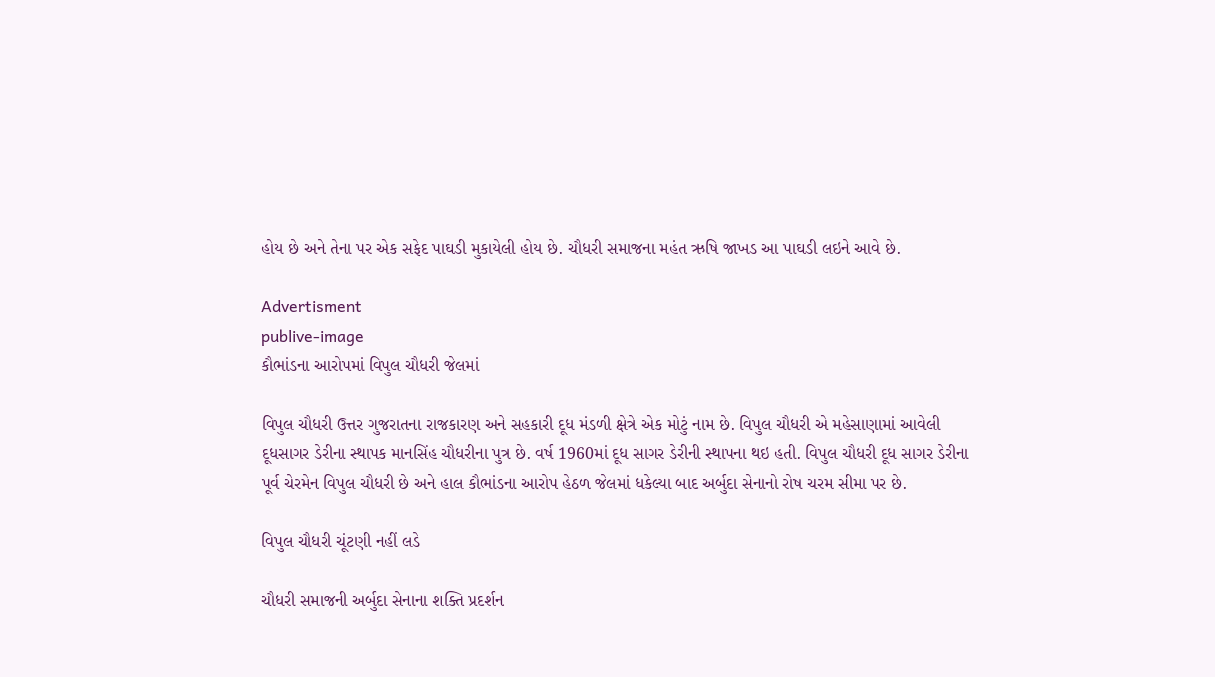હોય છે અને તેના પર એક સફેદ પાઘડી મુકાયેલી હોય છે. ચૌધરી સમાજના મહંત ઋષિ જાખડ આ પાઘડી લઇને આવે છે.

Advertisment
publive-image
કૌભાંડના આરોપમાં વિપુલ ચૌધરી જેલમાં

વિપુલ ચૌધરી ઉત્તર ગુજરાતના રાજકારણ અને સહકારી દૂધ મંડળી ક્ષેત્રે એક મોટું નામ છે. વિપુલ ચૌધરી એ મહેસાણામાં આવેલી દૂધસાગર ડેરીના સ્થાપક માનસિંહ ચૌધરીના પુત્ર છે. વર્ષ 1960માં દૂધ સાગર ડેરીની સ્થાપના થઇ હતી. વિપુલ ચૌધરી દૂધ સાગર ડેરીના પૂર્વ ચેરમેન વિપુલ ચૌધરી છે અને હાલ કૌભાંડના આરોપ હેઠળ જેલમાં ધકેલ્યા બાદ અર્બુદા સેનાનો રોષ ચરમ સીમા પર છે.

વિપુલ ચૌધરી ચૂંટણી નહીં લડે

ચૌધરી સમાજની અર્બુદા સેનાના શક્તિ પ્રદર્શન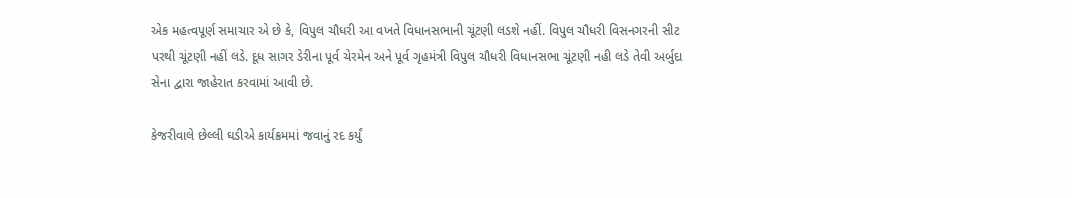એક મહત્વપૂર્ણ સમાચાર એ છે કે, વિપુલ ચૌધરી આ વખતે વિધાનસભાની ચૂંટણી લડશે નહીં. વિપુલ ચૌધરી વિસનગરની સીટ પરથી ચૂંટણી નહીં લડે. દૂધ સાગર ડેરીના પૂર્વ ચેરમેન અને પૂર્વ ગૃહમંત્રી વિપુલ ચૌધરી વિધાનસભા ચૂંટણી નહી લડે તેવી અર્બુદા સેના દ્વારા જાહેરાત કરવામાં આવી છે.

કેજરીવાલે છેલ્લી ઘડીએ કાર્યક્રમમાં જવાનું રદ કર્યું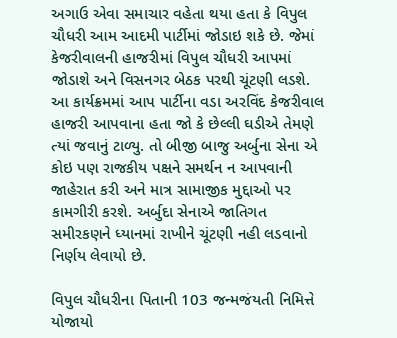અગાઉ એવા સમાચાર વહેતા થયા હતા કે વિપુલ ચૌધરી આમ આદમી પાર્ટીમાં જોડાઇ શકે છે. જેમાં કેજરીવાલની હાજરીમાં વિપુલ ચૌધરી આપમાં જોડાશે અને વિસનગર બેઠક પરથી ચૂંટણી લડશે. આ કાર્યક્રમમાં આપ પાર્ટીના વડા અરવિંદ કેજરીવાલ હાજરી આપવાના હતા જો કે છેલ્લી ઘડીએ તેમણે ત્યાં જવાનું ટાળ્યુ. તો બીજી બાજુ અર્બુના સેના એ કોઇ પણ રાજકીય પક્ષને સમર્થન ન આપવાની જાહેરાત કરી અને માત્ર સામાજીક મુદ્દાઓ પર કામગીરી કરશે. અર્બુદા સેનાએ જાતિગત સમીરકણને ધ્યાનમાં રાખીને ચૂંટણી નહી લડવાનો નિર્ણય લેવાયો છે.

વિપુલ ચૌધરીના પિતાની 103 જન્મજંયતી નિમિત્તે યોજાયો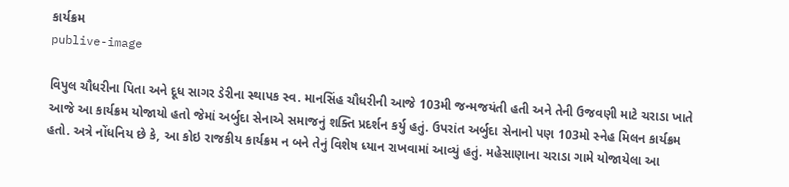કાર્યક્રમ
publive-image

વિપુલ ચૌધરીના પિતા અને દૂધ સાગર ડેરીના સ્થાપક સ્વ. માનસિંહ ચૌધરીની આજે 103મી જન્મજયંતી હતી અને તેની ઉજવણી માટે ચરાડા ખાતે આજે આ કાર્યક્રમ યોજાયો હતો જેમાં અર્બુદા સેનાએ સમાજનું શક્તિ પ્રદર્શન કર્યુ હતું. ઉપરાંત અર્બુદા સેનાનો પણ 103મો સ્નેહ મિલન કાર્યક્રમ હતો. અત્રે નોંધનિય છે કે, આ કોઇ રાજકીય કાર્યક્રમ ન બને તેનું વિશેષ ધ્યાન રાખવામાં આવ્યું હતું. મહેસાણાના ચરાડા ગામે યોજાયેલા આ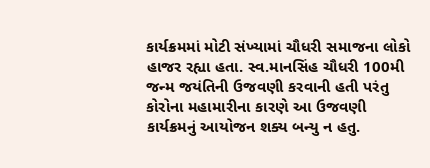કાર્યક્રમમાં મોટી સંખ્યામાં ચૌધરી સમાજના લોકો હાજર રહ્યા હતા. સ્વ.માનસિંહ ચૌધરી 100મી જન્મ જયંતિની ઉજવણી કરવાની હતી પરંતુ કોરોના મહામારીના કારણે આ ઉજવણી કાર્યક્રમનું આયોજન શક્ય બન્યુ ન હતુ.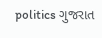politics ગુજરાત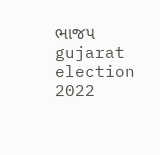ભાજપ gujarat election 2022